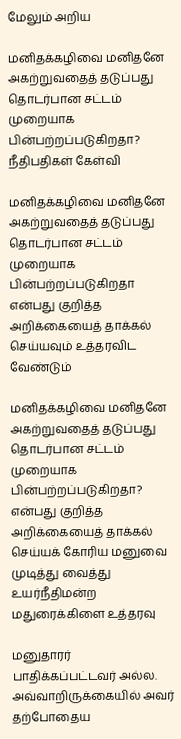மேலும் அறிய

மனிதக்கழிவை மனிதனே அகற்றுவதைத் தடுப்பது தொடர்பான சட்டம் முறையாக பின்பற்றப்படுகிறதா? நீதிபதிகள் கேள்வி

மனிதக்கழிவை மனிதனே அகற்றுவதைத் தடுப்பது தொடர்பான சட்டம் முறையாக பின்பற்றப்படுகிறதா என்பது குறித்த அறிக்கையைத் தாக்கல் செய்யவும் உத்தரவிட வேண்டும்

மனிதக்கழிவை மனிதனே அகற்றுவதைத் தடுப்பது தொடர்பான சட்டம் முறையாக பின்பற்றப்படுகிறதா? என்பது குறித்த அறிக்கையைத் தாக்கல் செய்யக் கோரிய மனுவை முடித்து வைத்து உயர்நீதிமன்ற மதுரைக்கிளை உத்தரவு

மனுதாரர் பாதிக்கப்பட்டவர் அல்ல. அவ்வாறிருக்கையில் அவர் தற்போதைய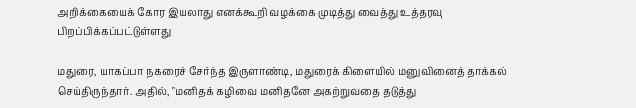அறிக்கையைக் கோர இயலாது எனக்கூறி வழக்கை முடித்து வைத்து உத்தரவு பிறப்பிக்கப்பட்டுள்ளது

மதுரை, யாகப்பா நகரைச் சேர்ந்த இருளாண்டி, மதுரைக் கிளையில் மனுவினைத் தாக்கல் செய்திருந்தார். அதில், "மனிதக் கழிவை மனிதனே அகற்றுவதை தடுத்து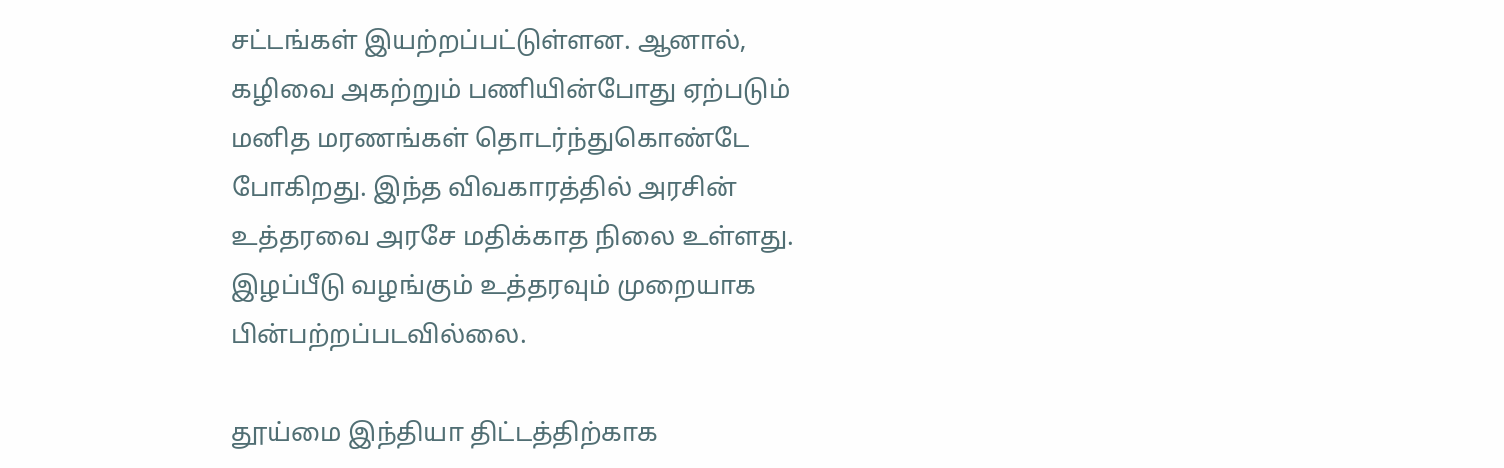சட்டங்கள் இயற்றப்பட்டுள்ளன. ஆனால், கழிவை அகற்றும் பணியின்போது ஏற்படும் மனித மரணங்கள் தொடர்ந்துகொண்டே போகிறது. இந்த விவகாரத்தில் அரசின் உத்தரவை அரசே மதிக்காத நிலை உள்ளது. இழப்பீடு வழங்கும் உத்தரவும் முறையாக பின்பற்றப்படவில்லை.

தூய்மை இந்தியா திட்டத்திற்காக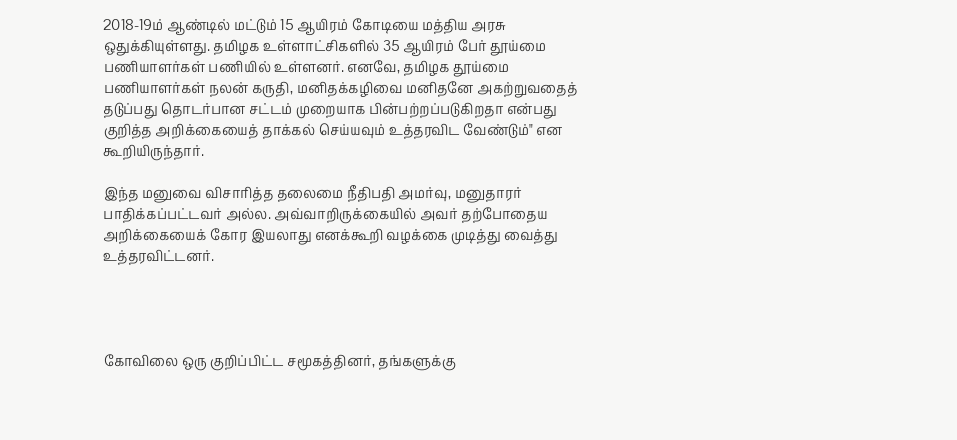2018-19ம் ஆண்டில் மட்டும் 15 ஆயிரம் கோடியை மத்திய அரசு ஒதுக்கியுள்ளது. தமிழக உள்ளாட்சிகளில் 35 ஆயிரம் பேர் தூய்மை பணியாளர்கள் பணியில் உள்ளனர். எனவே, தமிழக தூய்மை பணியாளர்கள் நலன் கருதி, மனிதக்கழிவை மனிதனே அகற்றுவதைத் தடுப்பது தொடர்பான சட்டம் முறையாக பின்பற்றப்படுகிறதா என்பது குறித்த அறிக்கையைத் தாக்கல் செய்யவும் உத்தரவிட வேண்டும்" என கூறியிருந்தார்.

இந்த மனுவை விசாரித்த தலைமை நீதிபதி அமர்வு, மனுதாரர் பாதிக்கப்பட்டவர் அல்ல. அவ்வாறிருக்கையில் அவர் தற்போதைய அறிக்கையைக் கோர இயலாது எனக்கூறி வழக்கை முடித்து வைத்து உத்தரவிட்டனர்.




கோவிலை ஒரு குறிப்பிட்ட சமூகத்தினர், தங்களுக்கு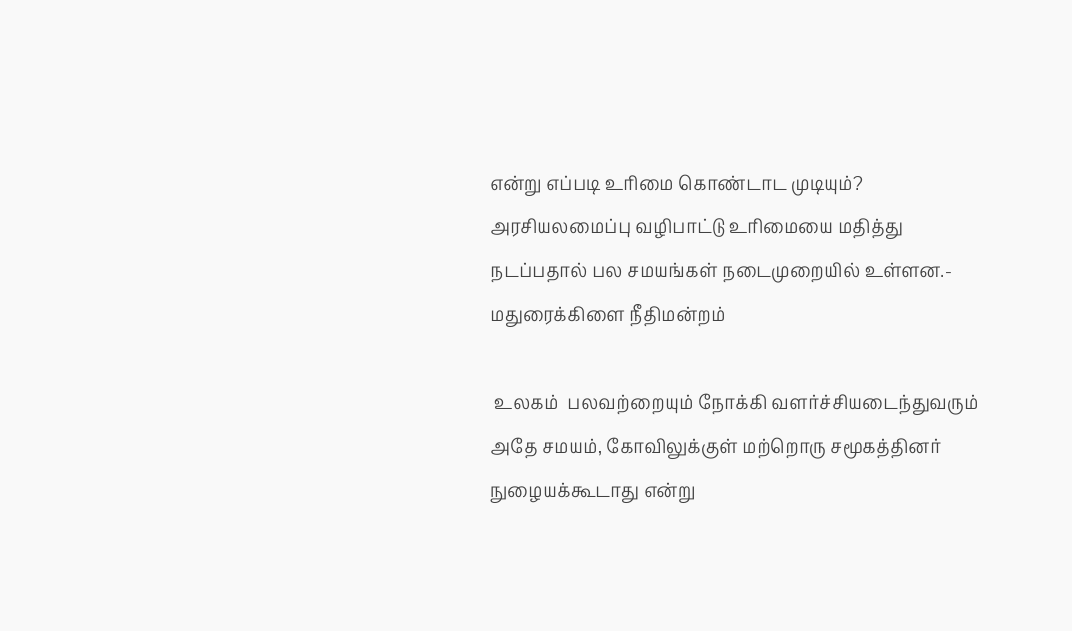என்று எப்படி உரிமை கொண்டாட முடியும்? அரசியலமைப்பு வழிபாட்டு உரிமையை மதித்து நடப்பதால் பல சமயங்கள் நடைமுறையில் உள்ளன.- மதுரைக்கிளை நீதிமன்றம்

 உலகம்  பலவற்றையும் நோக்கி வளர்ச்சியடைந்துவரும் அதே சமயம், கோவிலுக்குள் மற்றொரு சமூகத்தினர் நுழையக்கூடாது என்று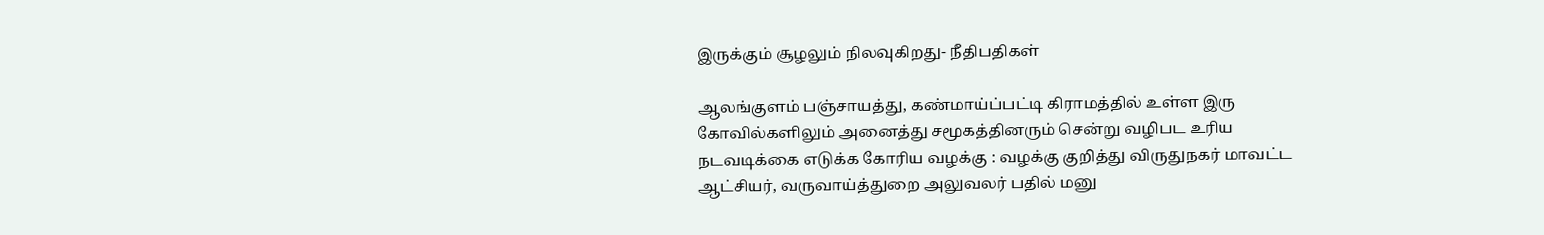இருக்கும் சூழலும் நிலவுகிறது- நீதிபதிகள்

ஆலங்குளம் பஞ்சாயத்து, கண்மாய்ப்பட்டி கிராமத்தில் உள்ள இரு கோவில்களிலும் அனைத்து சமூகத்தினரும் சென்று வழிபட உரிய நடவடிக்கை எடுக்க கோரிய வழக்கு : வழக்கு குறித்து விருதுநகர் மாவட்ட ஆட்சியர், வருவாய்த்துறை அலுவலர் பதில் மனு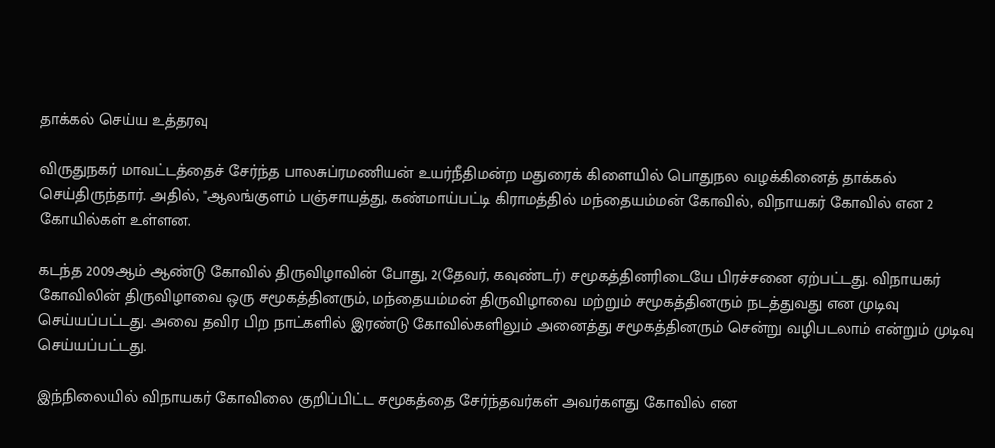தாக்கல் செய்ய உத்தரவு

விருதுநகர் மாவட்டத்தைச் சேர்ந்த பாலசுப்ரமணியன் உயர்நீதிமன்ற மதுரைக் கிளையில் பொதுநல வழக்கினைத் தாக்கல் செய்திருந்தார். அதில், "ஆலங்குளம் பஞ்சாயத்து, கண்மாய்பட்டி கிராமத்தில் மந்தையம்மன் கோவில், விநாயகர் கோவில் என 2 கோயில்கள் உள்ளன.

கடந்த 2009ஆம் ஆண்டு கோவில் திருவிழாவின் போது, 2(தேவர், கவுண்டர்) சமூகத்தினரிடையே பிரச்சனை ஏற்பட்டது. விநாயகர் கோவிலின் திருவிழாவை ஒரு சமூகத்தினரும், மந்தையம்மன் திருவிழாவை மற்றும் சமூகத்தினரும் நடத்துவது என முடிவு செய்யப்பட்டது. அவை தவிர பிற நாட்களில் இரண்டு கோவில்களிலும் அனைத்து சமூகத்தினரும் சென்று வழிபடலாம் என்றும் முடிவு செய்யப்பட்டது.

இந்நிலையில் விநாயகர் கோவிலை குறிப்பிட்ட சமூகத்தை சேர்ந்தவர்கள் அவர்களது கோவில் என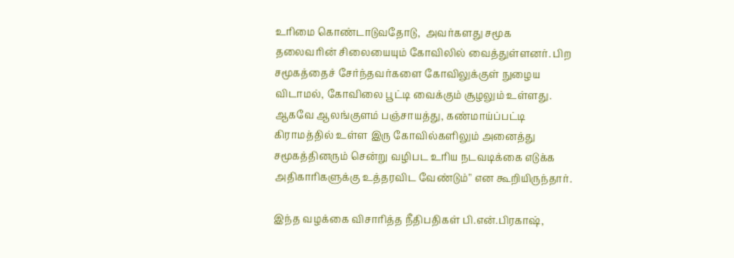உரிமை கொண்டாடுவதோடு,  அவர்களது சமூக தலைவரின் சிலையையும் கோவிலில் வைத்துள்ளனர். பிற சமூகத்தைச் சேர்ந்தவர்களை கோவிலுக்குள் நுழைய விடாமல், கோவிலை பூட்டி வைக்கும் சூழலும் உள்ளது. ஆகவே ஆலங்குளம் பஞ்சாயத்து, கண்மாய்ப்பட்டி கிராமத்தில் உள்ள இரு கோவில்களிலும் அனைத்து சமூகத்தினரும் சென்று வழிபட உரிய நடவடிக்கை எடுக்க அதிகாரிகளுக்கு உத்தரவிட வேண்டும்" என கூறியிருந்தார்.

இந்த வழக்கை விசாரித்த நீதிபதிகள் பி.என்.பிரகாஷ்,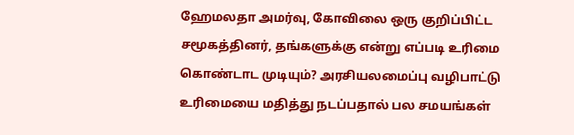ஹேமலதா அமர்வு, கோவிலை ஒரு குறிப்பிட்ட சமூகத்தினர், தங்களுக்கு என்று எப்படி உரிமை கொண்டாட முடியும்? அரசியலமைப்பு வழிபாட்டு உரிமையை மதித்து நடப்பதால் பல சமயங்கள்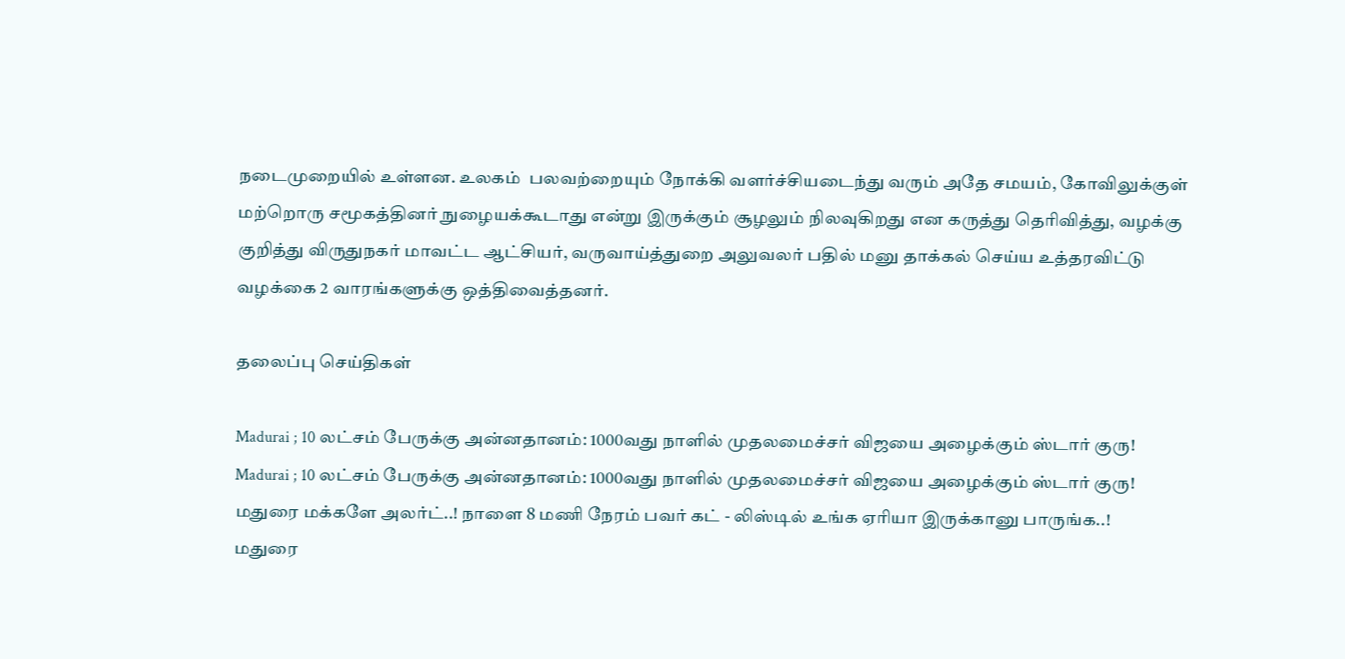நடைமுறையில் உள்ளன. உலகம்  பலவற்றையும் நோக்கி வளர்ச்சியடைந்து வரும் அதே சமயம், கோவிலுக்குள் மற்றொரு சமூகத்தினர் நுழையக்கூடாது என்று இருக்கும் சூழலும் நிலவுகிறது என கருத்து தெரிவித்து, வழக்கு குறித்து விருதுநகர் மாவட்ட ஆட்சியர், வருவாய்த்துறை அலுவலர் பதில் மனு தாக்கல் செய்ய உத்தரவிட்டு வழக்கை 2 வாரங்களுக்கு ஒத்திவைத்தனர்.

தலைப்பு செய்திகள்

Madurai ; 10 லட்சம் பேருக்கு அன்னதானம்: 1000வது நாளில் முதலமைச்சர் விஜயை அழைக்கும் ஸ்டார் குரு!
Madurai ; 10 லட்சம் பேருக்கு அன்னதானம்: 1000வது நாளில் முதலமைச்சர் விஜயை அழைக்கும் ஸ்டார் குரு!
மதுரை மக்களே அலர்ட்..! நாளை 8 மணி நேரம் பவர் கட் - லிஸ்டில் உங்க ஏரியா இருக்கானு பாருங்க..!
மதுரை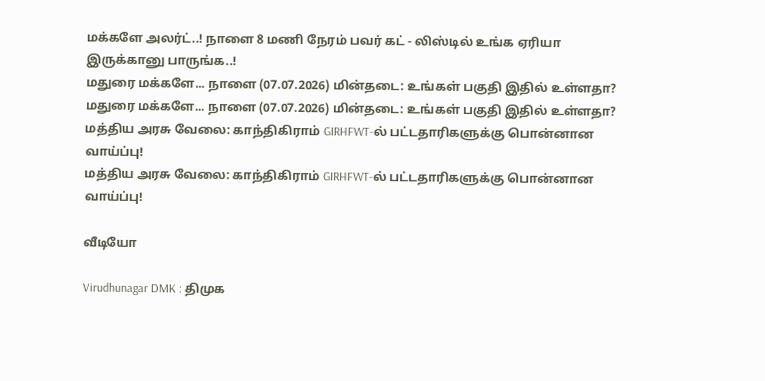மக்களே அலர்ட்..! நாளை 8 மணி நேரம் பவர் கட் - லிஸ்டில் உங்க ஏரியா இருக்கானு பாருங்க..!
மதுரை மக்களே... நாளை (07.07.2026) மின்தடை: உங்கள் பகுதி இதில் உள்ளதா?
மதுரை மக்களே... நாளை (07.07.2026) மின்தடை: உங்கள் பகுதி இதில் உள்ளதா?
மத்திய அரசு வேலை: காந்திகிராம் GIRHFWT-ல் பட்டதாரிகளுக்கு பொன்னான வாய்ப்பு!
மத்திய அரசு வேலை: காந்திகிராம் GIRHFWT-ல் பட்டதாரிகளுக்கு பொன்னான வாய்ப்பு!

வீடியோ

Virudhunagar DMK : திமுக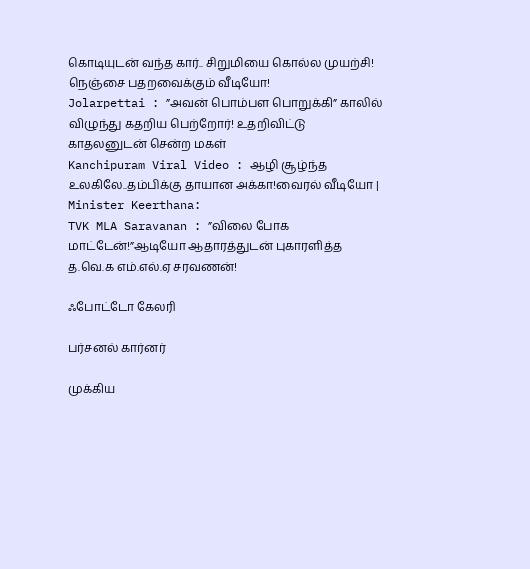கொடியுடன் வந்த கார்.. சிறுமியை கொல்ல முயற்சி! நெஞ்சை பதறவைக்கும் வீடியோ!
Jolarpettai : ”அவன் பொம்பள பொறுக்கி” காலில் விழுந்து கதறிய பெற்றோர்! உதறிவிட்டு காதலனுடன் சென்ற மகள்
Kanchipuram Viral Video : ஆழி சூழ்ந்த உலகிலே..தம்பிக்கு தாயான அக்கா!வைரல் வீடியோ |
Minister Keerthana:
TVK MLA Saravanan : ”விலை போக மாட்டேன்!”ஆடியோ ஆதாரத்துடன் புகாரளித்த த.வெ.க எம்.எல்.ஏ சரவணன்!

ஃபோட்டோ கேலரி

பர்சனல் கார்னர்

முக்கிய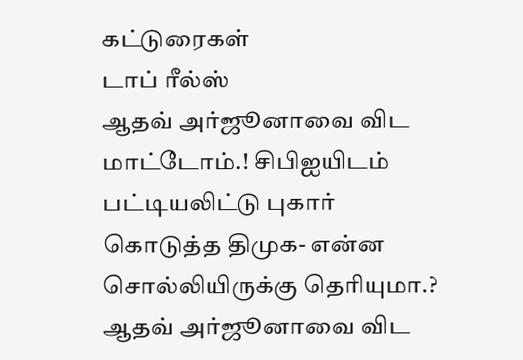கட்டுரைகள்
டாப் ரீல்ஸ்
ஆதவ் அர்ஜூனாவை விட மாட்டோம்.! சிபிஐயிடம் பட்டியலிட்டு புகார் கொடுத்த திமுக- என்ன சொல்லியிருக்கு தெரியுமா.?
ஆதவ் அர்ஜூனாவை விட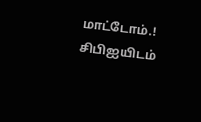மாட்டோம்.! சிபிஐயிடம்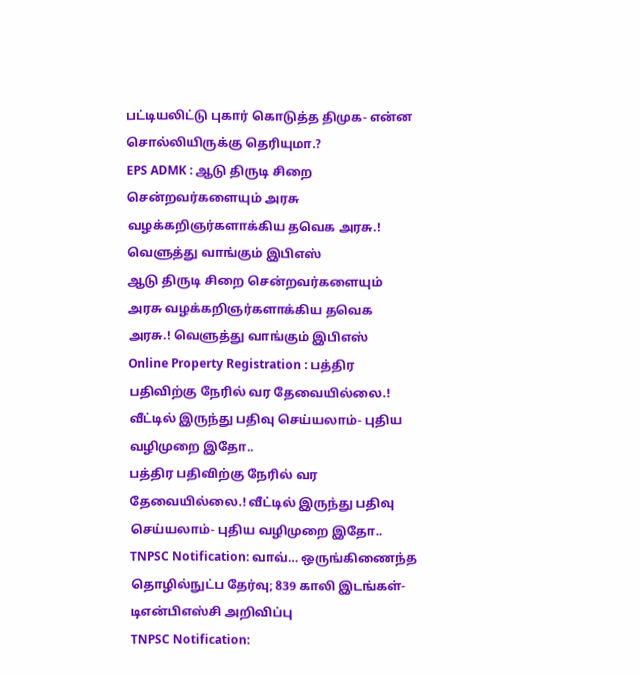பட்டியலிட்டு புகார் கொடுத்த திமுக- என்ன சொல்லியிருக்கு தெரியுமா.?
EPS ADMK : ஆடு திருடி சிறை சென்றவர்களையும் அரசு வழக்கறிஞர்களாக்கிய தவெக அரசு.! வெளுத்து வாங்கும் இபிஎஸ்
ஆடு திருடி சிறை சென்றவர்களையும் அரசு வழக்கறிஞர்களாக்கிய தவெக அரசு.! வெளுத்து வாங்கும் இபிஎஸ்
Online Property Registration : பத்திர பதிவிற்கு நேரில் வர தேவையில்லை.! வீட்டில் இருந்து பதிவு செய்யலாம்- புதிய வழிமுறை இதோ..
பத்திர பதிவிற்கு நேரில் வர தேவையில்லை.! வீட்டில் இருந்து பதிவு செய்யலாம்- புதிய வழிமுறை இதோ..
TNPSC Notification: வாவ்… ஒருங்கிணைந்த தொழில்நுட்ப தேர்வு; 839 காலி இடங்கள்- டிஎன்பிஎஸ்சி அறிவிப்பு
TNPSC Notification: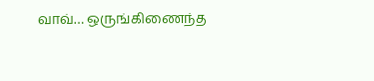வாவ்… ஒருங்கிணைந்த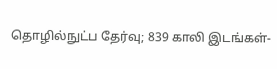தொழில்நுட்ப தேர்வு; 839 காலி இடங்கள்-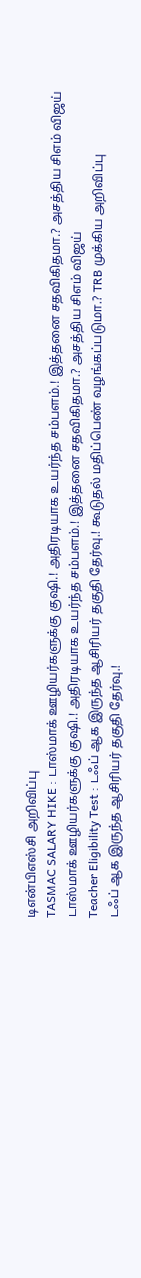டிஎன்பிஎஸ்சி அறிவிப்பு
TASMAC SALARY HIKE : டாஸ்மாக் ஊழியர்களுக்கு குஷி.! அதிரடியாக உயர்ந்த சம்பளம்.! இத்தனை சதவிகிதமா.? அசத்திய சிஎம் விஜய்
டாஸ்மாக் ஊழியர்களுக்கு குஷி.! அதிரடியாக உயர்ந்த சம்பளம்.! இத்தனை சதவிகிதமா.? அசத்திய சிஎம் விஜய்
Teacher Eligibility Test : டஃப் ஆக இருந்த ஆசிரியர் தகுதி தேர்வு.! கூடுதல் மதிப்பெண் வழங்கப்படுமா.? TRB முக்கிய அறிவிப்பு
டஃப் ஆக இருந்த ஆசிரியர் தகுதி தேர்வு.!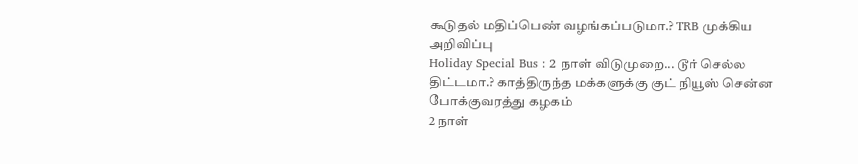கூடுதல் மதிப்பெண் வழங்கப்படுமா.? TRB முக்கிய அறிவிப்பு
Holiday Special Bus : 2 நாள் விடுமுறை... டூர் செல்ல திட்டமா.? காத்திருந்த மக்களுக்கு குட் நியூஸ் சென்ன போக்குவரத்து கழகம்
2 நாள்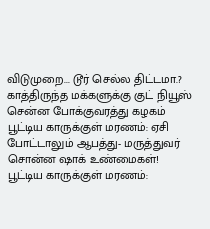விடுமுறை... டூர் செல்ல திட்டமா.? காத்திருந்த மக்களுக்கு குட் நியூஸ் சென்ன போக்குவரத்து கழகம்
பூட்டிய காருக்குள் மரணம்: ஏசி போட்டாலும் ஆபத்து- மருத்துவர் சொன்ன ஷாக் உண்மைகள்!
பூட்டிய காருக்குள் மரணம்: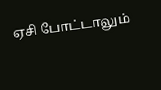ஏசி போட்டாலும்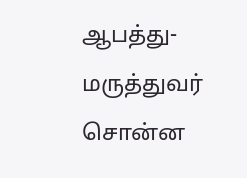ஆபத்து- மருத்துவர் சொன்ன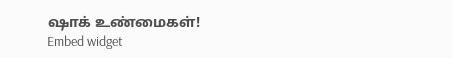ஷாக் உண்மைகள்!
Embed widget